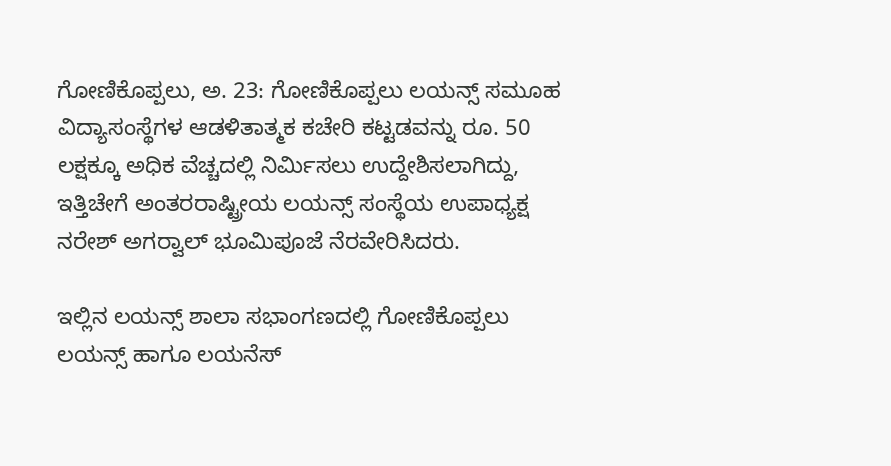ಗೋಣಿಕೊಪ್ಪಲು, ಅ. 23: ಗೋಣಿಕೊಪ್ಪಲು ಲಯನ್ಸ್ ಸಮೂಹ ವಿದ್ಯಾಸಂಸ್ಥೆಗಳ ಆಡಳಿತಾತ್ಮಕ ಕಚೇರಿ ಕಟ್ಟಡವನ್ನು ರೂ. 50 ಲಕ್ಷಕ್ಕೂ ಅಧಿಕ ವೆಚ್ಚದಲ್ಲಿ ನಿರ್ಮಿಸಲು ಉದ್ದೇಶಿಸಲಾಗಿದ್ದು, ಇತ್ತಿಚೇಗೆ ಅಂತರರಾಷ್ಟ್ರೀಯ ಲಯನ್ಸ್ ಸಂಸ್ಥೆಯ ಉಪಾಧ್ಯಕ್ಷ ನರೇಶ್ ಅಗರ್‍ವಾಲ್ ಭೂಮಿಪೂಜೆ ನೆರವೇರಿಸಿದರು.

ಇಲ್ಲಿನ ಲಯನ್ಸ್ ಶಾಲಾ ಸಭಾಂಗಣದಲ್ಲಿ ಗೋಣಿಕೊಪ್ಪಲು ಲಯನ್ಸ್ ಹಾಗೂ ಲಯನೆಸ್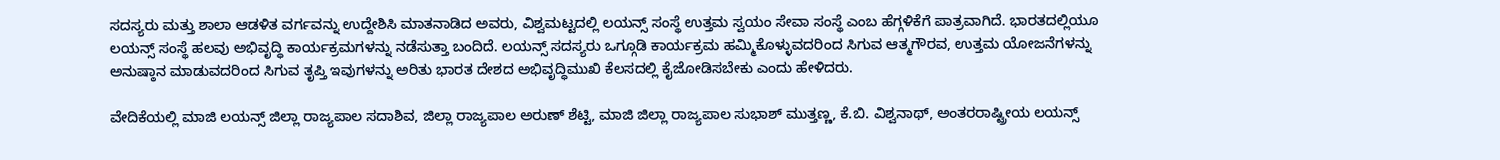ಸದಸ್ಯರು ಮತ್ತು ಶಾಲಾ ಆಡಳಿತ ವರ್ಗವನ್ನು ಉದ್ದೇಶಿಸಿ ಮಾತನಾಡಿದ ಅವರು, ವಿಶ್ವಮಟ್ಟದಲ್ಲಿ ಲಯನ್ಸ್ ಸಂಸ್ಥೆ ಉತ್ತಮ ಸ್ವಯಂ ಸೇವಾ ಸಂಸ್ಥೆ ಎಂಬ ಹೆಗ್ಗಳಿಕೆಗೆ ಪಾತ್ರವಾಗಿದೆ. ಭಾರತದಲ್ಲಿಯೂ ಲಯನ್ಸ್ ಸಂಸ್ಥೆ ಹಲವು ಅಭಿವೃದ್ಧಿ ಕಾರ್ಯಕ್ರಮಗಳನ್ನು ನಡೆಸುತ್ತಾ ಬಂದಿದೆ. ಲಯನ್ಸ್ ಸದಸ್ಯರು ಒಗ್ಗೂಡಿ ಕಾರ್ಯಕ್ರಮ ಹಮ್ಮಿಕೊಳ್ಳುವದರಿಂದ ಸಿಗುವ ಆತ್ಮಗೌರವ, ಉತ್ತಮ ಯೋಜನೆಗಳನ್ನು ಅನುಷ್ಠಾನ ಮಾಡುವದರಿಂದ ಸಿಗುವ ತೃಪ್ತಿ ಇವುಗಳನ್ನು ಅರಿತು ಭಾರತ ದೇಶದ ಅಭಿವೃದ್ಧಿಮುಖಿ ಕೆಲಸದಲ್ಲಿ ಕೈಜೋಡಿಸಬೇಕು ಎಂದು ಹೇಳಿದರು.

ವೇದಿಕೆಯಲ್ಲಿ ಮಾಜಿ ಲಯನ್ಸ್ ಜಿಲ್ಲಾ ರಾಜ್ಯಪಾಲ ಸದಾಶಿವ, ಜಿಲ್ಲಾ ರಾಜ್ಯಪಾಲ ಅರುಣ್ ಶೆಟ್ಟಿ, ಮಾಜಿ ಜಿಲ್ಲಾ ರಾಜ್ಯಪಾಲ ಸುಭಾಶ್ ಮುತ್ತಣ್ಣ, ಕೆ.ಬಿ. ವಿಶ್ವನಾಥ್, ಅಂತರರಾಷ್ಟ್ರೀಯ ಲಯನ್ಸ್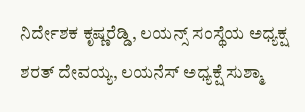ನಿರ್ದೇಶಕ ಕೃಷ್ಣರೆಡ್ಡಿ, ಲಯನ್ಸ್ ಸಂಸ್ಥೆಯ ಅಧ್ಯಕ್ಷ ಶರತ್ ದೇವಯ್ಯ, ಲಯನೆಸ್ ಅಧ್ಯಕ್ಷೆ ಸುಶ್ಮಾ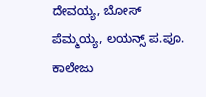ದೇವಯ್ಯ, ಬೋಸ್ ಪೆಮ್ಮಯ್ಯ, ಲಯನ್ಸ್ ಪ.ಪೂ. ಕಾಲೇಜು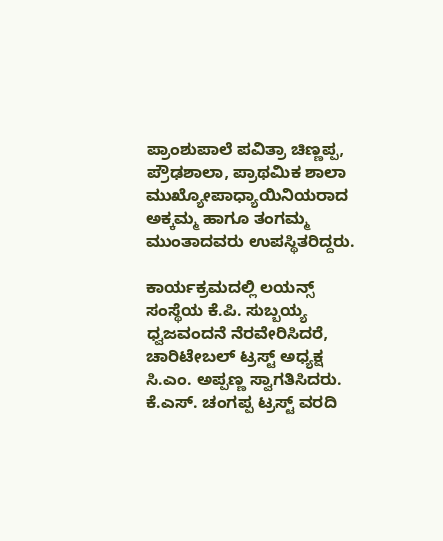ಪ್ರಾಂಶುಪಾಲೆ ಪವಿತ್ರಾ ಚಿಣ್ಣಪ್ಪ, ಪ್ರೌಢಶಾಲಾ, ಪ್ರಾಥಮಿಕ ಶಾಲಾ ಮುಖ್ಯೋಪಾಧ್ಯಾಯಿನಿಯರಾದ ಅಕ್ಕಮ್ಮ ಹಾಗೂ ತಂಗಮ್ಮ ಮುಂತಾದವರು ಉಪಸ್ಥಿತರಿದ್ದರು.

ಕಾರ್ಯಕ್ರಮದಲ್ಲಿ ಲಯನ್ಸ್ ಸಂಸ್ಥೆಯ ಕೆ.ಪಿ. ಸುಬ್ಬಯ್ಯ ಧ್ವಜವಂದನೆ ನೆರವೇರಿಸಿದರೆ, ಚಾರಿಟೇಬಲ್ ಟ್ರಸ್ಟ್ ಅಧ್ಯಕ್ಷ ಸಿ.ಎಂ. ಅಪ್ಪಣ್ಣ ಸ್ವಾಗತಿಸಿದರು. ಕೆ.ಎಸ್. ಚಂಗಪ್ಪ ಟ್ರಸ್ಟ್ ವರದಿ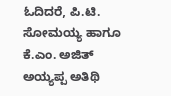ಓದಿದರೆ, ಪಿ.ಟಿ. ಸೋಮಯ್ಯ ಹಾಗೂ ಕೆ.ಎಂ. ಅಜಿತ್ ಅಯ್ಯಪ್ಪ ಅತಿಥಿ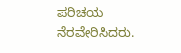ಪರಿಚಯ ನೆರವೇರಿಸಿದರು.